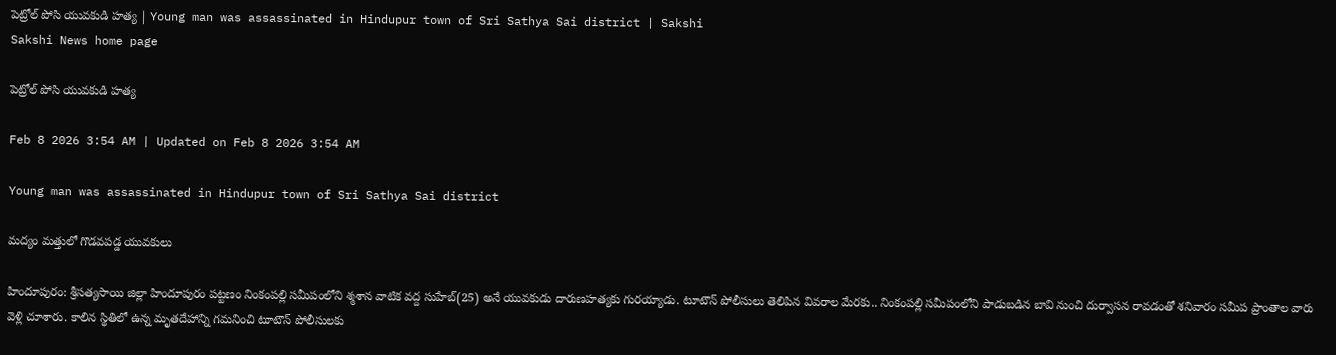పెట్రోల్‌ పోసి యువకుడి హత్య | Young man was assassinated in Hindupur town of Sri Sathya Sai district | Sakshi
Sakshi News home page

పెట్రోల్‌ పోసి యువకుడి హత్య

Feb 8 2026 3:54 AM | Updated on Feb 8 2026 3:54 AM

Young man was assassinated in Hindupur town of Sri Sathya Sai district

మద్యం మత్తులో గొడవపడ్డ యువకులు

హిందూపురం: శ్రీసత్యసాయి జిల్లా హిందూపురం పట్టణం నింకంపల్లి సమీపంలోని శ్మశాన వాటిక వద్ద సుహేబ్‌(25) అనే యువకుడు దారుణహత్యకు గురయ్యాడు. టూటౌన్‌ పోలీసులు తెలిపిన వివరాల మేరకు.. నింకంపల్లి సమీపంలోని పాడుబడిన బావి నుంచి దుర్వాసన రావడంతో శనివారం సమీప ప్రాంతాల వారు వెళ్లి చూశారు. కాలిన స్థితిలో ఉన్న మృతదేహాన్ని గమనించి టూటౌన్‌ పోలీసులకు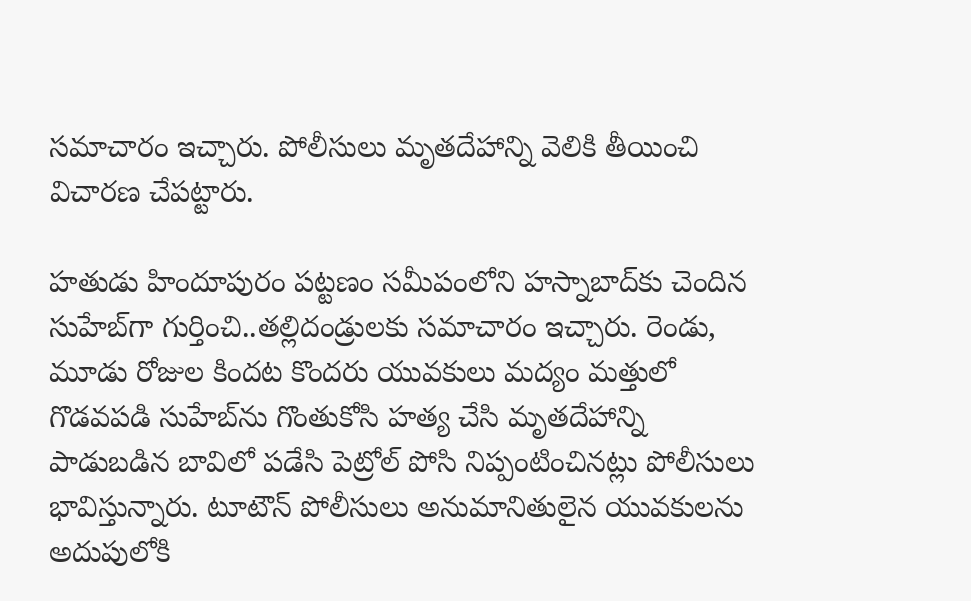సమాచారం ఇచ్చారు. పోలీసులు మృతదేహాన్ని వెలికి తీయించి విచారణ చేపట్టారు.

హతుడు హిందూపురం పట్టణం సమీపంలోని హస్నాబాద్‌కు చెందిన సుహేబ్‌గా గుర్తించి..తల్లిదండ్రులకు సమాచారం ఇచ్చారు. రెండు, మూడు రోజుల కిందట కొందరు యువకులు మద్యం మత్తులో గొడవపడి సుహేబ్‌ను గొంతుకోసి హత్య చేసి మృతదేహాన్ని పాడుబడిన బావిలో పడేసి పెట్రోల్‌ పోసి నిప్పంటించినట్లు పోలీసులు భావిస్తున్నారు. టూటౌన్‌ పోలీసులు అనుమానితులైన యువకులను అదుపులోకి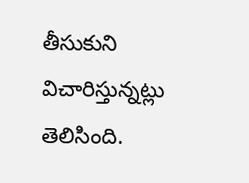తీసుకుని విచారిస్తున్నట్లు తెలిసింది.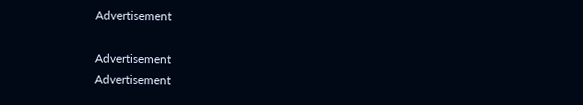Advertisement

Advertisement
Advertisement